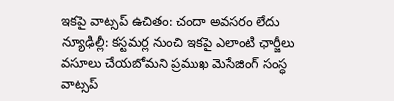ఇకపై వాట్సప్ ఉచితం: చందా అవసరం లేదు
న్యూఢిల్లీ: కస్టమర్ల నుంచి ఇకపై ఎలాంటి ఛార్జీలు వసూలు చేయబోమని ప్రముఖ మెసేజింగ్ సంస్ధ వాట్సప్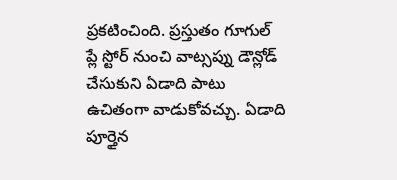ప్రకటించింది. ప్రస్తుతం గూగుల్ ప్లే స్టోర్ నుంచి వాట్సప్ను డౌన్లోడ్ చేసుకుని ఏడాది పాటు ఉచితంగా వాడుకోవచ్చు. ఏడాది పూర్తైన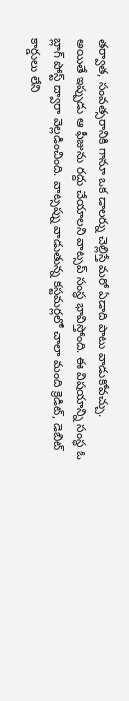తర్వాత, సంవత్సరానికి గానూ ఒక డాలర్ను చెల్లిస్తే మరో ఏడాది పాటు వాడుకోవచ్చు.
అయితే ఇప్పుడు ఆ ఫీజును రద్దు చేయాలని వాట్సప్ సంస్ధ భావిస్తోంది. ఈ విషయాన్ని సంస్ధ ఓ బ్లాగ్ పోస్ట్ ద్వారా వెల్లడించింది. వాట్సప్ను వాడుతున్న కస్టమర్లలో చాలా మంది క్రెడిట్, డెబిట్ కార్డులు లేని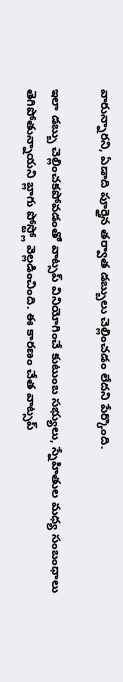వారున్నారని, ఏడాది పూర్తైన తర్వాత డబ్బులు చెల్లించడం లేదని పేర్కొంది.

ఇలా డబ్బు చెల్లించకపోవడంతో వాట్సప్ వినియోగించే కుటుంబ సభ్యులు, స్నేహితుల మధ్య సంబంధాలు తెగిపోతున్నాయని బ్లాగు పోస్ట్లో వెల్లడించింది. ఈ కారణం చేత వాట్సప్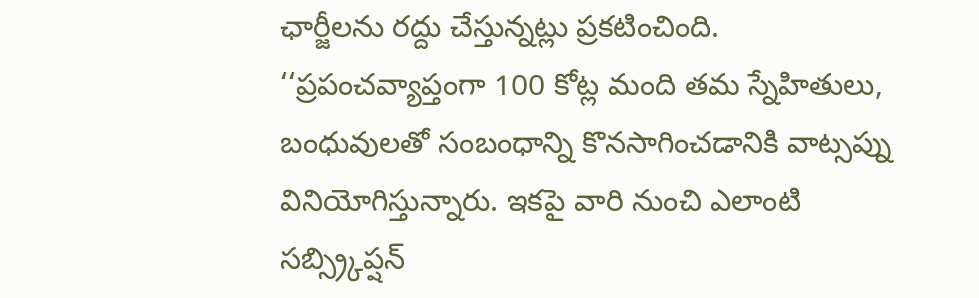ఛార్జీలను రద్దు చేస్తున్నట్లు ప్రకటించింది.
‘‘ప్రపంచవ్యాప్తంగా 100 కోట్ల మంది తమ స్నేహితులు, బంధువులతో సంబంధాన్ని కొనసాగించడానికి వాట్సప్ను వినియోగిస్తున్నారు. ఇకపై వారి నుంచి ఎలాంటి సబ్స్ర్కిప్షన్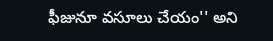ఫీజునూ వసూలు చేయం'' అని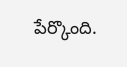పేర్కొంది.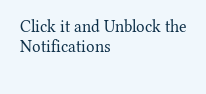Click it and Unblock the Notifications